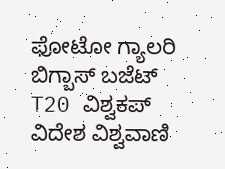ಫೋಟೋ ಗ್ಯಾಲರಿ ಬಿಗ್ಬಾಸ್ ಬಜೆಟ್ T20 ವಿಶ್ವಕಪ್ ವಿದೇಶ ವಿಶ್ವವಾಣಿ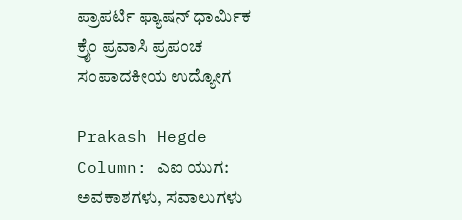ಪ್ರಾಪರ್ಟಿ ಫ್ಯಾಷನ್ ಧಾರ್ಮಿಕ ಕ್ರೈಂ ಪ್ರವಾಸಿ ಪ್ರಪಂಚ ಸಂಪಾದಕೀಯ ಉದ್ಯೋಗ

Prakash Hegde Column: ಎಐ ಯುಗ: ಅವಕಾಶಗಳು, ಸವಾಲುಗಳು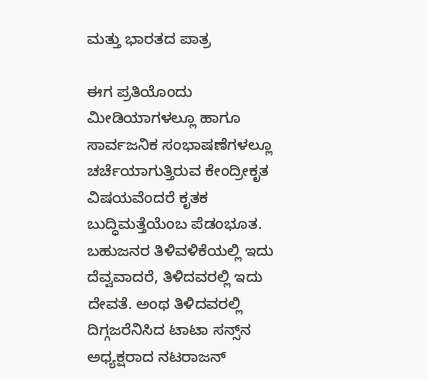ಮತ್ತು ಭಾರತದ ಪಾತ್ರ

ಈಗ ಪ್ರತಿಯೊಂದು ಮೀಡಿಯಾಗಳಲ್ಲೂ ಹಾಗೂ ಸಾರ್ವಜನಿಕ ಸಂಭಾಷಣೆಗಳಲ್ಲೂ ಚರ್ಚೆಯಾಗುತ್ತಿರುವ ಕೇಂದ್ರೀಕೃತ ವಿಷಯವೆಂದರೆ ಕೃತಕ ಬುದ್ಧಿಮತ್ತೆಯೆಂಬ ಪೆಡಂಭೂತ. ಬಹುಜನರ ತಿಳಿವಳಿಕೆಯಲ್ಲಿ ಇದು ದೆವ್ವವಾದರೆ, ತಿಳಿದವರಲ್ಲಿ ಇದು ದೇವತೆ. ಅಂಥ ತಿಳಿದವರಲ್ಲಿ ದಿಗ್ಗಜರೆನಿಸಿದ ಟಾಟಾ ಸನ್ಸ್‌ನ ಅಧ್ಯಕ್ಷರಾದ ನಟರಾಜನ್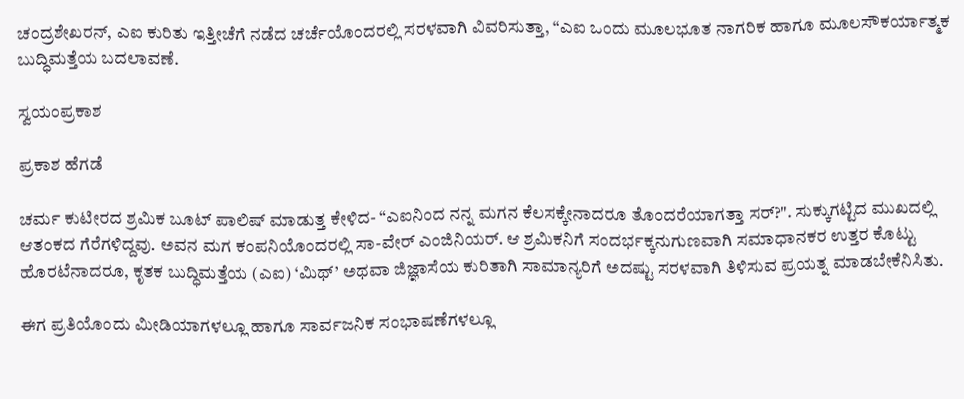ಚಂದ್ರಶೇಖರನ್, ಎಐ ಕುರಿತು ಇತ್ತೀಚೆಗೆ ನಡೆದ ಚರ್ಚೆಯೊಂದರಲ್ಲಿ ಸರಳವಾಗಿ ವಿವರಿಸುತ್ತಾ, “ಎಐ ಒಂದು ಮೂಲಭೂತ ನಾಗರಿಕ ಹಾಗೂ ಮೂಲಸೌಕರ್ಯಾತ್ಮಕ ಬುದ್ಧಿಮತ್ತೆಯ ಬದಲಾವಣೆ.

ಸ್ವಯಂಪ್ರಕಾಶ

ಪ್ರಕಾಶ ಹೆಗಡೆ

ಚರ್ಮ ಕುಟೀರದ ಶ್ರಮಿಕ ಬೂಟ್ ಪಾಲಿಷ್ ಮಾಡುತ್ತ ಕೇಳಿದ- “ಎಐನಿಂದ ನನ್ನ ಮಗನ ಕೆಲಸಕ್ಕೇನಾದರೂ ತೊಂದರೆಯಾಗತ್ತಾ ಸರ್?". ಸುಕ್ಕುಗಟ್ಟಿದ ಮುಖದಲ್ಲಿ ಆತಂಕದ ಗೆರೆಗಳಿದ್ದವು. ಅವನ ಮಗ ಕಂಪನಿಯೊಂದರಲ್ಲಿ ಸಾ-ವೇರ್ ಎಂಜಿನಿಯರ್. ಆ ಶ್ರಮಿಕನಿಗೆ ಸಂದರ್ಭಕ್ಕನುಗುಣವಾಗಿ ಸಮಾಧಾನಕರ ಉತ್ತರ ಕೊಟ್ಟು ಹೊರಟೆನಾದರೂ, ಕೃತಕ ಬುದ್ಧಿಮತ್ತೆಯ (ಎಐ) ‘ಮಿಥ್’ ಅಥವಾ ಜಿಜ್ಞಾಸೆಯ ಕುರಿತಾಗಿ ಸಾಮಾನ್ಯರಿಗೆ ಅದಷ್ಟು ಸರಳವಾಗಿ ತಿಳಿಸುವ ಪ್ರಯತ್ನ ಮಾಡಬೇಕೆನಿಸಿತು.

ಈಗ ಪ್ರತಿಯೊಂದು ಮೀಡಿಯಾಗಳಲ್ಲೂ ಹಾಗೂ ಸಾರ್ವಜನಿಕ ಸಂಭಾಷಣೆಗಳಲ್ಲೂ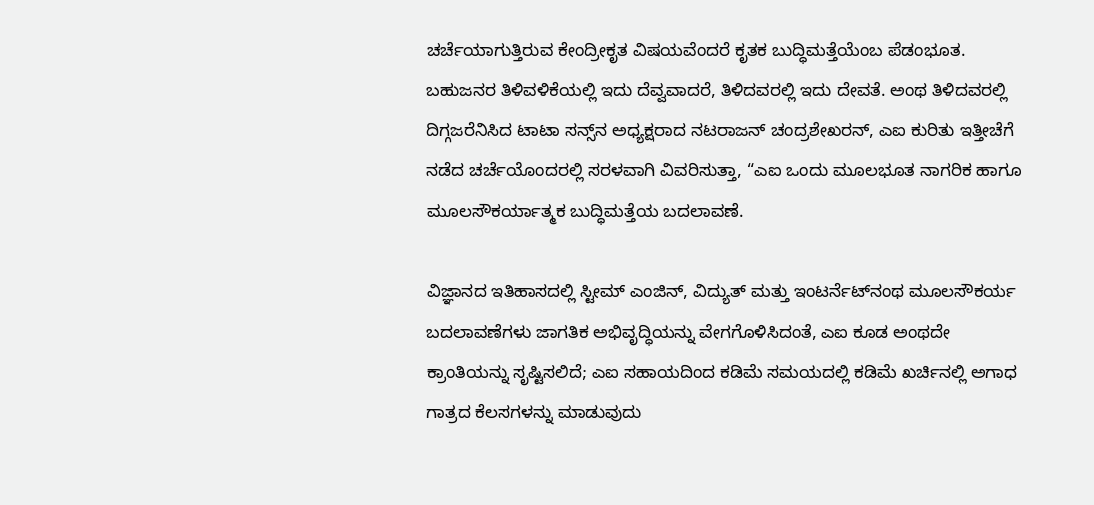ಚರ್ಚೆಯಾಗುತ್ತಿರುವ ಕೇಂದ್ರೀಕೃತ ವಿಷಯವೆಂದರೆ ಕೃತಕ ಬುದ್ಧಿಮತ್ತೆಯೆಂಬ ಪೆಡಂಭೂತ. ಬಹುಜನರ ತಿಳಿವಳಿಕೆಯಲ್ಲಿ ಇದು ದೆವ್ವವಾದರೆ, ತಿಳಿದವರಲ್ಲಿ ಇದು ದೇವತೆ. ಅಂಥ ತಿಳಿದವರಲ್ಲಿ ದಿಗ್ಗಜರೆನಿಸಿದ ಟಾಟಾ ಸನ್ಸ್‌ನ ಅಧ್ಯಕ್ಷರಾದ ನಟರಾಜನ್ ಚಂದ್ರಶೇಖರನ್, ಎಐ ಕುರಿತು ಇತ್ತೀಚೆಗೆ ನಡೆದ ಚರ್ಚೆಯೊಂದರಲ್ಲಿ ಸರಳವಾಗಿ ವಿವರಿಸುತ್ತಾ, “ಎಐ ಒಂದು ಮೂಲಭೂತ ನಾಗರಿಕ ಹಾಗೂ ಮೂಲಸೌಕರ್ಯಾತ್ಮಕ ಬುದ್ಧಿಮತ್ತೆಯ ಬದಲಾವಣೆ.

ವಿಜ್ಞಾನದ ಇತಿಹಾಸದಲ್ಲಿ ಸ್ಟೀಮ್ ಎಂಜಿನ್, ವಿದ್ಯುತ್ ಮತ್ತು ಇಂಟರ್ನೆಟ್‌ನಂಥ ಮೂಲಸೌಕರ್ಯ ಬದಲಾವಣೆಗಳು ಜಾಗತಿಕ ಅಭಿವೃದ್ಧಿಯನ್ನು ವೇಗಗೊಳಿಸಿದಂತೆ, ಎಐ ಕೂಡ ಅಂಥದೇ ಕ್ರಾಂತಿಯನ್ನು ಸೃಷ್ಟಿಸಲಿದೆ; ಎಐ ಸಹಾಯದಿಂದ ಕಡಿಮೆ ಸಮಯದಲ್ಲಿ ಕಡಿಮೆ ಖರ್ಚಿನಲ್ಲಿ ಅಗಾಧ ಗಾತ್ರದ ಕೆಲಸಗಳನ್ನು ಮಾಡುವುದು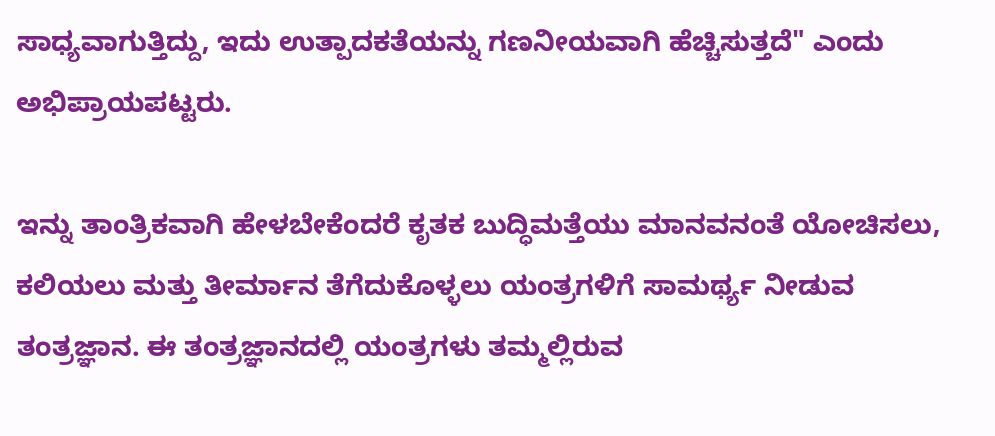ಸಾಧ್ಯವಾಗುತ್ತಿದ್ದು, ಇದು ಉತ್ಪಾದಕತೆಯನ್ನು ಗಣನೀಯವಾಗಿ ಹೆಚ್ಚಿಸುತ್ತದೆ" ಎಂದು ಅಭಿಪ್ರಾಯಪಟ್ಟರು.

ಇನ್ನು ತಾಂತ್ರಿಕವಾಗಿ ಹೇಳಬೇಕೆಂದರೆ ಕೃತಕ ಬುದ್ಧಿಮತ್ತೆಯು ಮಾನವನಂತೆ ಯೋಚಿಸಲು, ಕಲಿಯಲು ಮತ್ತು ತೀರ್ಮಾನ ತೆಗೆದುಕೊಳ್ಳಲು ಯಂತ್ರಗಳಿಗೆ ಸಾಮರ್ಥ್ಯ ನೀಡುವ ತಂತ್ರಜ್ಞಾನ. ಈ ತಂತ್ರಜ್ಞಾನದಲ್ಲಿ ಯಂತ್ರಗಳು ತಮ್ಮಲ್ಲಿರುವ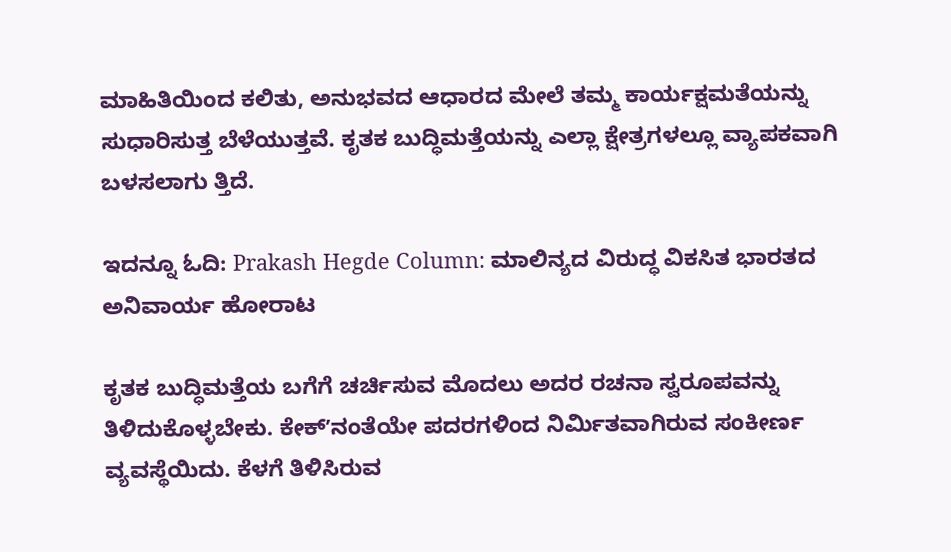ಮಾಹಿತಿಯಿಂದ ಕಲಿತು, ಅನುಭವದ ಆಧಾರದ ಮೇಲೆ ತಮ್ಮ ಕಾರ್ಯಕ್ಷಮತೆಯನ್ನು ಸುಧಾರಿಸುತ್ತ ಬೆಳೆಯುತ್ತವೆ. ಕೃತಕ ಬುದ್ಧಿಮತ್ತೆಯನ್ನು ಎಲ್ಲಾ ಕ್ಷೇತ್ರಗಳಲ್ಲೂ ವ್ಯಾಪಕವಾಗಿ ಬಳಸಲಾಗು‌ ತ್ತಿದೆ.

ಇದನ್ನೂ ಓದಿ: Prakash Hegde Column: ಮಾಲಿನ್ಯದ ವಿರುದ್ಧ ವಿಕಸಿತ ಭಾರತದ ಅನಿವಾರ್ಯ ಹೋರಾಟ

ಕೃತಕ ಬುದ್ಧಿಮತ್ತೆಯ ಬಗೆಗೆ ಚರ್ಚಿಸುವ ಮೊದಲು ಅದರ ರಚನಾ ಸ್ವರೂಪವನ್ನು ತಿಳಿದುಕೊಳ್ಳಬೇಕು. ಕೇಕ್ʼನಂತೆಯೇ ಪದರಗಳಿಂದ ನಿರ್ಮಿತವಾಗಿರುವ ಸಂಕೀರ್ಣ ವ್ಯವಸ್ಥೆಯಿದು. ಕೆಳಗೆ ತಿಳಿಸಿರುವ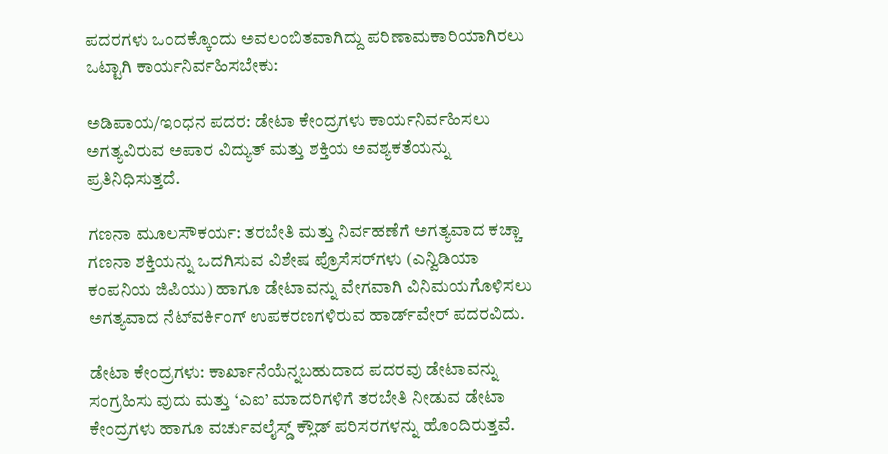ಪದರಗಳು ಒಂದಕ್ಕೊಂದು ಅವಲಂಬಿತವಾಗಿದ್ದು ಪರಿಣಾಮಕಾರಿಯಾಗಿರಲು ಒಟ್ಟಾಗಿ ಕಾರ್ಯನಿರ್ವಹಿಸಬೇಕು:

ಅಡಿಪಾಯ/ಇಂಧನ ಪದರ: ಡೇಟಾ ಕೇಂದ್ರಗಳು ಕಾರ್ಯನಿರ್ವಹಿಸಲು ಅಗತ್ಯವಿರುವ ಅಪಾರ ವಿದ್ಯುತ್ ಮತ್ತು ಶಕ್ತಿಯ ಅವಶ್ಯಕತೆಯನ್ನು ಪ್ರತಿನಿಧಿಸುತ್ತದೆ.

ಗಣನಾ ಮೂಲಸೌಕರ್ಯ: ತರಬೇತಿ ಮತ್ತು ನಿರ್ವಹಣೆಗೆ ಅಗತ್ಯವಾದ ಕಚ್ಚಾ ಗಣನಾ ಶಕ್ತಿಯನ್ನು ಒದಗಿಸುವ ವಿಶೇಷ ಪ್ರೊಸೆಸರ್‌ಗಳು (ಎನ್ವಿಡಿಯಾ ಕಂಪನಿಯ ಜಿಪಿಯು) ಹಾಗೂ ಡೇಟಾವನ್ನು ವೇಗವಾಗಿ ವಿನಿಮಯಗೊಳಿಸಲು ಅಗತ್ಯವಾದ ನೆಟ್‌ವರ್ಕಿಂಗ್ ಉಪಕರಣಗಳಿರುವ ಹಾರ್ಡ್‌ವೇರ್ ಪದರವಿದು.

ಡೇಟಾ ಕೇಂದ್ರಗಳು: ಕಾರ್ಖಾನೆಯೆನ್ನಬಹುದಾದ ಪದರವು ಡೇಟಾವನ್ನು ಸಂಗ್ರಹಿಸು ವುದು ಮತ್ತು ‘ಎಐ’ ಮಾದರಿಗಳಿಗೆ ತರಬೇತಿ ನೀಡುವ ಡೇಟಾ ಕೇಂದ್ರಗಳು ಹಾಗೂ ವರ್ಚುವಲೈಸ್ಡ್ ಕ್ಲೌಡ್ ಪರಿಸರಗಳನ್ನು ಹೊಂದಿರುತ್ತವೆ.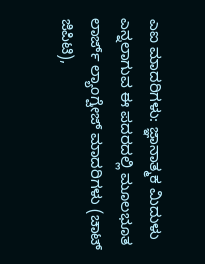ಎಐ ಮಾದರಿಗಳು: ಜ್ಞಾನಾತ್ಮಕ ಮಿದುಳು ಎನ್ನಲಾಗುವ ಈ ಪದರದಲ್ಲಿ ಮೂಲಭೂತ ಲಾರ್ಜ್ ಲ್ಯಾಂಗ್ವೇಜ್ ಮಾದರಿಗಳು (ಚಾಟ್ ಜಿಪಿಟಿ),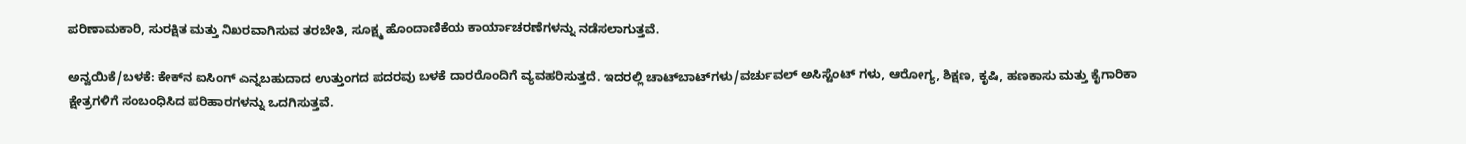ಪರಿಣಾಮಕಾರಿ, ಸುರಕ್ಷಿತ ಮತ್ತು ನಿಖರವಾಗಿಸುವ ತರಬೇತಿ, ಸೂಕ್ಷ್ಮ ಹೊಂದಾಣಿಕೆಯ ಕಾರ್ಯಾಚರಣೆಗಳನ್ನು ನಡೆಸಲಾಗುತ್ತವೆ.

ಅನ್ವಯಿಕೆ/ಬಳಕೆ: ಕೇಕ್‌ನ ಐಸಿಂಗ್ ಎನ್ನಬಹುದಾದ ಉತ್ತುಂಗದ ಪದರವು ಬಳಕೆ ದಾರರೊಂದಿಗೆ ವ್ಯವಹರಿಸುತ್ತದೆ. ಇದರಲ್ಲಿ ಚಾಟ್‌ಬಾಟ್‌ಗಳು/ವರ್ಚುವಲ್ ಅಸಿಸ್ಟೆಂಟ್‌ ಗಳು, ಆರೋಗ್ಯ, ಶಿಕ್ಷಣ, ಕೃಷಿ, ಹಣಕಾಸು ಮತ್ತು ಕೈಗಾರಿಕಾ ಕ್ಷೇತ್ರಗಳಿಗೆ ಸಂಬಂಧಿಸಿದ ಪರಿಹಾರಗಳನ್ನು ಒದಗಿಸುತ್ತವೆ.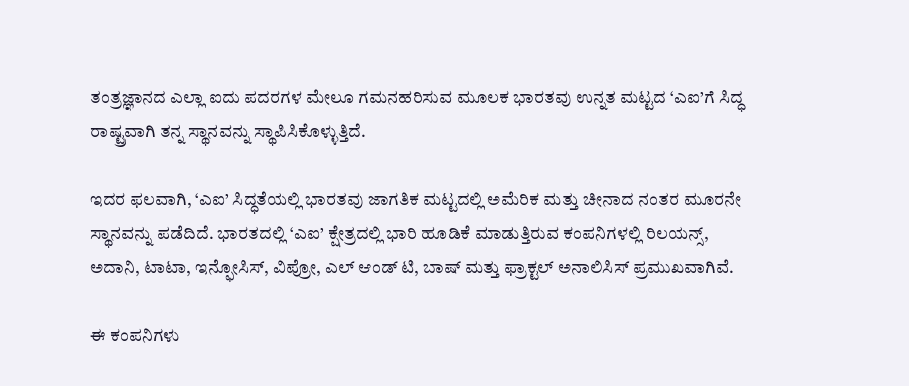ತಂತ್ರಜ್ಞಾನದ ಎಲ್ಲಾ ಐದು ಪದರಗಳ ಮೇಲೂ ಗಮನಹರಿಸುವ ಮೂಲಕ ಭಾರತವು ಉನ್ನತ ಮಟ್ಟದ ‘ಎಐ’ಗೆ ಸಿದ್ಧ ರಾಷ್ಟ್ರವಾಗಿ ತನ್ನ ಸ್ಥಾನವನ್ನು ಸ್ಥಾಪಿಸಿಕೊಳ್ಳುತ್ತಿದೆ.

ಇದರ ಫಲವಾಗಿ, ‘ಎಐ’ ಸಿದ್ಧತೆಯಲ್ಲಿ ಭಾರತವು ಜಾಗತಿಕ ಮಟ್ಟದಲ್ಲಿ ಅಮೆರಿಕ ಮತ್ತು ಚೀನಾದ ನಂತರ ಮೂರನೇ ಸ್ಥಾನವನ್ನು ಪಡೆದಿದೆ. ಭಾರತದಲ್ಲಿ ‘ಎಐ’ ಕ್ಷೇತ್ರದಲ್ಲಿ ಭಾರಿ ಹೂಡಿಕೆ ಮಾಡುತ್ತಿರುವ ಕಂಪನಿಗಳಲ್ಲಿ ರಿಲಯನ್ಸ್, ಅದಾನಿ, ಟಾಟಾ, ಇನ್ಫೋಸಿಸ್, ವಿಪ್ರೋ, ಎಲ್ ಆಂಡ್ ಟಿ, ಬಾಷ್ ಮತ್ತು ಫ್ರಾಕ್ಟಲ್ ಅನಾಲಿಸಿಸ್ ಪ್ರಮುಖವಾಗಿವೆ.

ಈ ಕಂಪನಿಗಳು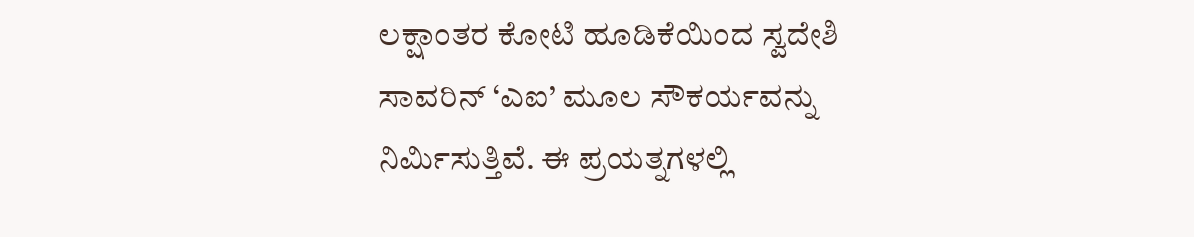ಲಕ್ಷಾಂತರ ಕೋಟಿ ಹೂಡಿಕೆಯಿಂದ ಸ್ವದೇಶಿ ಸಾವರಿನ್ ‘ಎಐ’ ಮೂಲ ಸೌಕರ್ಯವನ್ನು ನಿರ್ಮಿಸುತ್ತಿವೆ. ಈ ಪ್ರಯತ್ನಗಳಲ್ಲಿ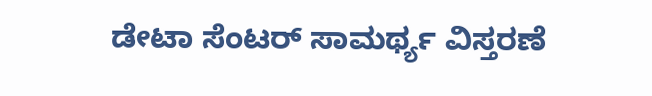ಡೇಟಾ ಸೆಂಟರ್ ಸಾಮರ್ಥ್ಯ ವಿಸ್ತರಣೆ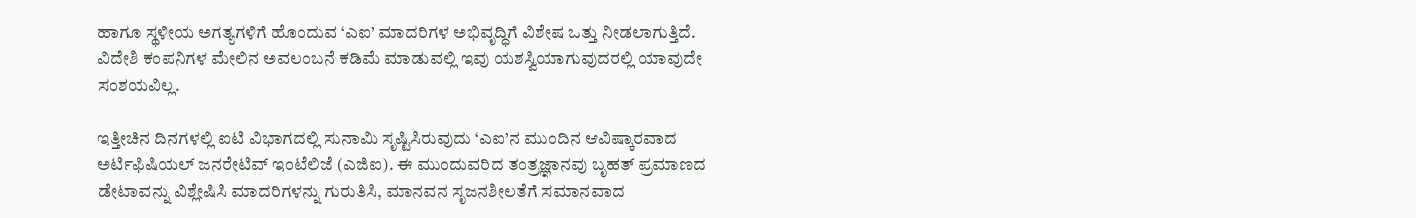ಹಾಗೂ ಸ್ಥಳೀಯ ಅಗತ್ಯಗಳಿಗೆ ಹೊಂದುವ ‘ಎಐ’ ಮಾದರಿಗಳ ಅಭಿವೃದ್ಧಿಗೆ ವಿಶೇಷ ಒತ್ತು ನೀಡಲಾಗುತ್ತಿದೆ. ವಿದೇಶಿ ಕಂಪನಿಗಳ ಮೇಲಿನ ಅವಲಂಬನೆ ಕಡಿಮೆ ಮಾಡುವಲ್ಲಿ ಇವು ಯಶಸ್ವಿಯಾಗುವುದರಲ್ಲಿ ಯಾವುದೇ ಸಂಶಯವಿಲ್ಲ.

ಇತ್ತೀಚಿನ ದಿನಗಳಲ್ಲಿ ಐಟಿ ವಿಭಾಗದಲ್ಲಿ ಸುನಾಮಿ ಸೃಷ್ಟಿಸಿರುವುದು ‘ಎಐ’ನ ಮುಂದಿನ ಆವಿಷ್ಕಾರವಾದ ಅರ್ಟಿಫಿಷಿಯಲ್ ಜನರೇಟಿವ್ ಇಂಟೆಲಿಜೆ (ಎಜಿಐ). ಈ ಮುಂದುವರಿದ ತಂತ್ರಜ್ಞಾನವು ಬೃಹತ್ ಪ್ರಮಾಣದ ಡೇಟಾವನ್ನು ವಿಶ್ಲೇಷಿಸಿ ಮಾದರಿಗಳನ್ನು ಗುರುತಿಸಿ, ಮಾನವನ ಸೃಜನಶೀಲತೆಗೆ ಸಮಾನವಾದ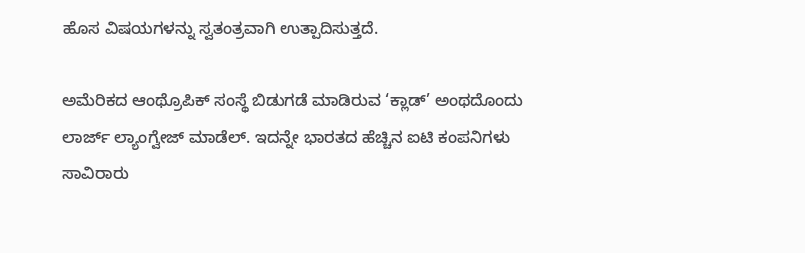ಹೊಸ ವಿಷಯಗಳನ್ನು ಸ್ವತಂತ್ರವಾಗಿ ಉತ್ಪಾದಿಸುತ್ತದೆ.

ಅಮೆರಿಕದ ಆಂಥ್ರೊಪಿಕ್ ಸಂಸ್ಥೆ ಬಿಡುಗಡೆ ಮಾಡಿರುವ ‘ಕ್ಲಾಡ್’ ಅಂಥದೊಂದು ಲಾರ್ಜ್ ಲ್ಯಾಂಗ್ವೇಜ್ ಮಾಡೆಲ್. ಇದನ್ನೇ ಭಾರತದ ಹೆಚ್ಚಿನ ಐಟಿ ಕಂಪನಿಗಳು ಸಾವಿರಾರು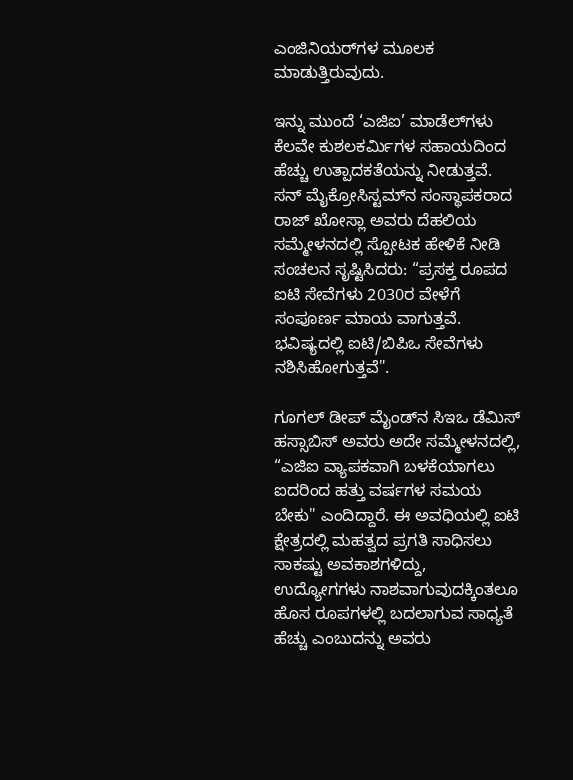ಎಂಜಿನಿಯರ್‌ಗಳ ಮೂಲಕ ಮಾಡುತ್ತಿರುವುದು.

ಇನ್ನು ಮುಂದೆ ‘ಎಜಿಐ’ ಮಾಡೆಲ್‌ಗಳು ಕೆಲವೇ ಕುಶಲಕರ್ಮಿಗಳ ಸಹಾಯದಿಂದ ಹೆಚ್ಚು ಉತ್ಪಾದಕತೆಯನ್ನು ನೀಡುತ್ತವೆ. ಸನ್ ಮೈಕ್ರೋಸಿಸ್ಟಮ್‌ನ ಸಂಸ್ಥಾಪಕರಾದ ರಾಜ್ ಖೋಸ್ಲಾ ಅವರು ದೆಹಲಿಯ ಸಮ್ಮೇಳನದಲ್ಲಿ ಸ್ಪೋಟಕ ಹೇಳಿಕೆ ನೀಡಿ ಸಂಚಲನ ಸೃಷ್ಟಿಸಿದರು: “ಪ್ರಸಕ್ತ ರೂಪದ ಐಟಿ ಸೇವೆಗಳು 2030ರ ವೇಳೆಗೆ ಸಂಪೂರ್ಣ ಮಾಯ ವಾಗುತ್ತವೆ. ಭವಿಷ್ಯದಲ್ಲಿ ಐಟಿ/ಬಿಪಿಒ ಸೇವೆಗಳು ನಶಿಸಿಹೋಗುತ್ತವೆ".

ಗೂಗಲ್ ಡೀಪ್ ಮೈಂಡ್‌ನ ಸಿಇಒ ಡೆಮಿಸ್ ಹಸ್ಸಾಬಿಸ್ ಅವರು ಅದೇ ಸಮ್ಮೇಳನದಲ್ಲಿ, “ಎಜಿಐ ವ್ಯಾಪಕವಾಗಿ ಬಳಕೆಯಾಗಲು ಐದರಿಂದ ಹತ್ತು ವರ್ಷಗಳ ಸಮಯ ಬೇಕು" ಎಂದಿದ್ದಾರೆ. ಈ ಅವಧಿಯಲ್ಲಿ ಐಟಿ ಕ್ಷೇತ್ರದಲ್ಲಿ ಮಹತ್ವದ ಪ್ರಗತಿ ಸಾಧಿಸಲು ಸಾಕಷ್ಟು ಅವಕಾಶಗಳಿದ್ದು, ಉದ್ಯೋಗಗಳು ನಾಶವಾಗುವುದಕ್ಕಿಂತಲೂ ಹೊಸ ರೂಪಗಳಲ್ಲಿ ಬದಲಾಗುವ ಸಾಧ್ಯತೆ ಹೆಚ್ಚು ಎಂಬುದನ್ನು ಅವರು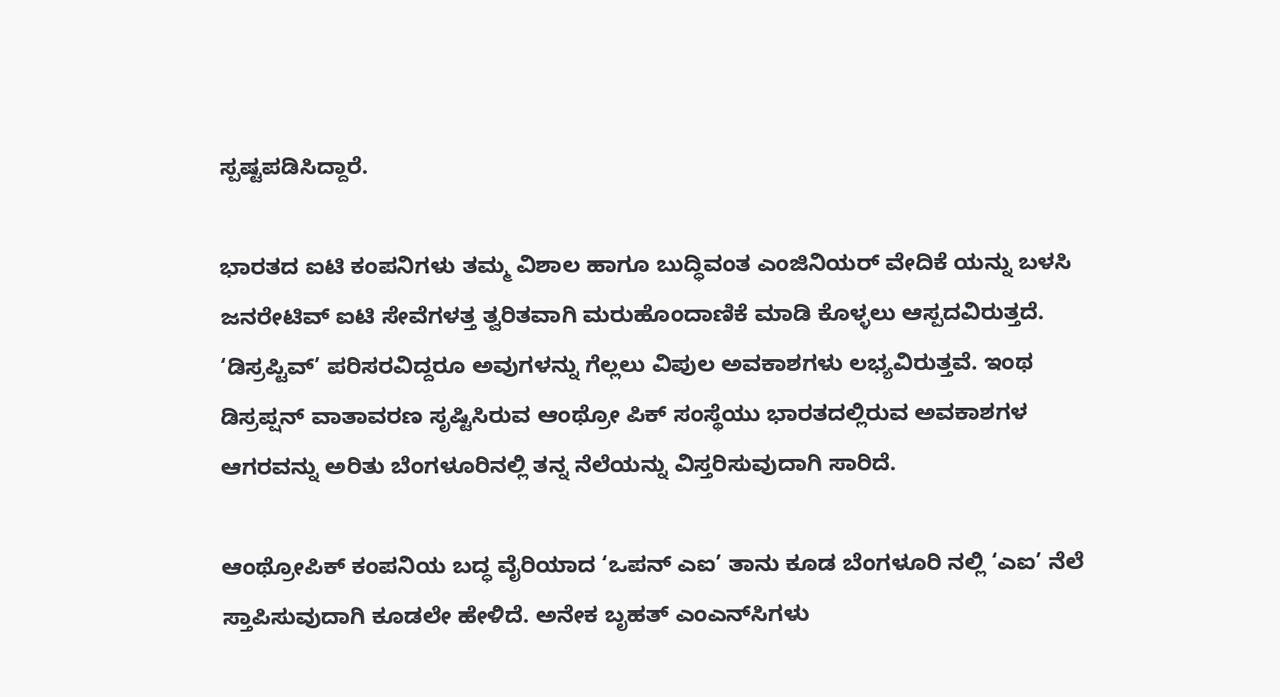ಸ್ಪಷ್ಟಪಡಿಸಿದ್ದಾರೆ.

ಭಾರತದ ಐಟಿ ಕಂಪನಿಗಳು ತಮ್ಮ ವಿಶಾಲ ಹಾಗೂ ಬುದ್ಧಿವಂತ ಎಂಜಿನಿಯರ್ ವೇದಿಕೆ ಯನ್ನು ಬಳಸಿ ಜನರೇಟಿವ್ ಐಟಿ ಸೇವೆಗಳತ್ತ ತ್ವರಿತವಾಗಿ ಮರುಹೊಂದಾಣಿಕೆ ಮಾಡಿ ಕೊಳ್ಳಲು ಆಸ್ಪದವಿರುತ್ತದೆ. ‘ಡಿಸ್ರಪ್ಟಿವ್’ ಪರಿಸರವಿದ್ದರೂ ಅವುಗಳನ್ನು ಗೆಲ್ಲಲು ವಿಪುಲ ಅವಕಾಶಗಳು ಲಭ್ಯವಿರುತ್ತವೆ. ಇಂಥ ಡಿಸ್ರಪ್ಷನ್ ವಾತಾವರಣ ಸೃಷ್ಟಿಸಿರುವ ಆಂಥ್ರೋ ಪಿಕ್ ಸಂಸ್ಥೆಯು ಭಾರತದಲ್ಲಿರುವ ಅವಕಾಶಗಳ ಆಗರವನ್ನು ಅರಿತು ಬೆಂಗಳೂರಿನಲ್ಲಿ ತನ್ನ ನೆಲೆಯನ್ನು ವಿಸ್ತರಿಸುವುದಾಗಿ ಸಾರಿದೆ.

ಆಂಥ್ರೋಪಿಕ್ ಕಂಪನಿಯ ಬದ್ಧ ವೈರಿಯಾದ ‘ಒಪನ್ ಎಐ’ ತಾನು ಕೂಡ ಬೆಂಗಳೂರಿ ನಲ್ಲಿ ‘ಎಐ’ ನೆಲೆ ಸ್ತಾಪಿಸುವುದಾಗಿ ಕೂಡಲೇ ಹೇಳಿದೆ. ಅನೇಕ ಬೃಹತ್ ಎಂಎನ್‌ಸಿಗಳು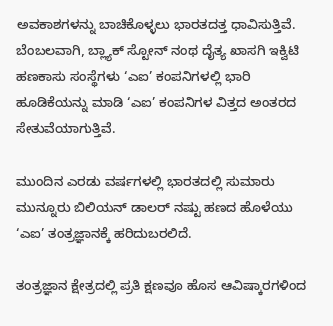ಅವಕಾಶಗಳನ್ನು ಬಾಚಿಕೊಳ್ಳಲು ಭಾರತದತ್ತ ಧಾವಿಸುತ್ತಿವೆ. ಬೆಂಬಲವಾಗಿ, ಬ್ಲ್ಯಾಕ್‌ ಸ್ಟೋನ್ ನಂಥ ದೈತ್ಯ ಖಾಸಗಿ ಇಕ್ವಿಟಿ ಹಣಕಾಸು ಸಂಸ್ಥೆಗಳು ‘ಎಐ’ ಕಂಪನಿಗಳಲ್ಲಿ ಭಾರಿ ಹೂಡಿಕೆಯನ್ನು ಮಾಡಿ ‘ಎಐ’ ಕಂಪನಿಗಳ ವಿತ್ತದ ಅಂತರದ ಸೇತುವೆಯಾಗುತ್ತಿವೆ.

ಮುಂದಿನ ಎರಡು ವರ್ಷಗಳಲ್ಲಿ ಭಾರತದಲ್ಲಿ ಸುಮಾರು ಮುನ್ನೂರು ಬಿಲಿಯನ್ ಡಾಲರ್‌ ನಷ್ಟು ಹಣದ ಹೊಳೆಯು ‘ಎಐ’ ತಂತ್ರಜ್ಞಾನಕ್ಕೆ ಹರಿದುಬರಲಿದೆ.

ತಂತ್ರಜ್ಞಾನ ಕ್ಷೇತ್ರದಲ್ಲಿ ಪ್ರತಿ ಕ್ಷಣವೂ ಹೊಸ ಆವಿಷ್ಕಾರಗಳಿಂದ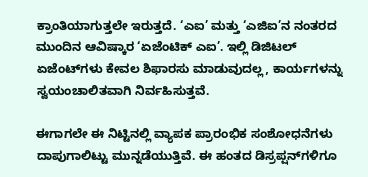ಕ್ರಾಂತಿಯಾಗುತ್ತಲೇ ಇರುತ್ತದೆ. ‘ಎಐ’ ಮತ್ತು ‘ಎಜಿಐ’ನ ನಂತರದ ಮುಂದಿನ ಆವಿಷ್ಕಾರ ‘ಏಜೆಂಟಿಕ್ ಎಐ’. ಇಲ್ಲಿ ಡಿಜಿಟಲ್ ಏಜೆಂಟ್‌ಗಳು ಕೇವಲ ಶಿಫಾರಸು ಮಾಡುವುದಲ್ಲ, ಕಾರ್ಯಗಳನ್ನು ಸ್ವಯಂಚಾಲಿತವಾಗಿ ನಿರ್ವಹಿಸುತ್ತವೆ.

ಈಗಾಗಲೇ ಈ ನಿಟ್ಟಿನಲ್ಲಿ ವ್ಯಾಪಕ ಪ್ರಾರಂಭಿಕ ಸಂಶೋಧನೆಗಳು ದಾಪುಗಾಲಿಟ್ಟು ಮುನ್ನಡೆಯುತ್ತಿವೆ. ಈ ಹಂತದ ಡಿಸ್ರಪ್ಷನ್‌ಗಳಿಗೂ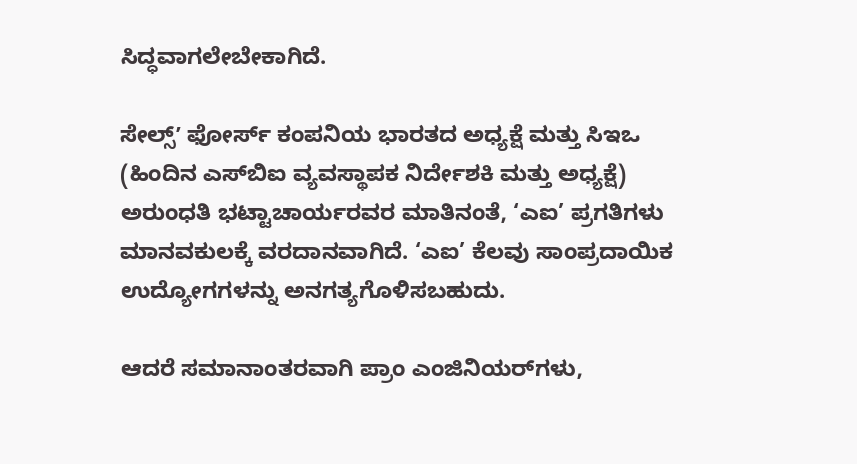ಸಿದ್ಧವಾಗಲೇಬೇಕಾಗಿದೆ.

ಸೇಲ್ಸ್ʼ ಫೋರ್ಸ್ ಕಂಪನಿಯ ಭಾರತದ ಅಧ್ಯಕ್ಷೆ ಮತ್ತು ಸಿಇಒ (ಹಿಂದಿನ ಎಸ್‌ಬಿಐ ವ್ಯವಸ್ಥಾಪಕ ನಿರ್ದೇಶಕಿ ಮತ್ತು ಅಧ್ಯಕ್ಷೆ) ಅರುಂಧತಿ ಭಟ್ಟಾಚಾರ್ಯರವರ ಮಾತಿನಂತೆ, ‘ಎಐ’ ಪ್ರಗತಿಗಳು ಮಾನವಕುಲಕ್ಕೆ ವರದಾನವಾಗಿದೆ. ‘ಎಐ’ ಕೆಲವು ಸಾಂಪ್ರದಾಯಿಕ ಉದ್ಯೋಗಗಳನ್ನು ಅನಗತ್ಯಗೊಳಿಸಬಹುದು.

ಆದರೆ ಸಮಾನಾಂತರವಾಗಿ ಪ್ರಾಂ ಎಂಜಿನಿಯರ್‌ಗಳು,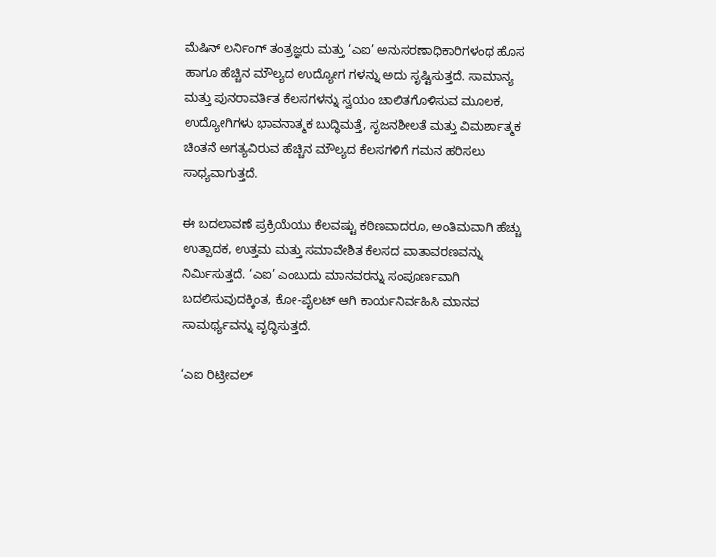ಮೆಷಿನ್ ಲರ್ನಿಂಗ್ ತಂತ್ರಜ್ಞರು ಮತ್ತು ‘ಎಐ’ ಅನುಸರಣಾಧಿಕಾರಿಗಳಂಥ ಹೊಸ ಹಾಗೂ ಹೆಚ್ಚಿನ ಮೌಲ್ಯದ ಉದ್ಯೋಗ ಗಳನ್ನು ಅದು ಸೃಷ್ಟಿಸುತ್ತದೆ. ಸಾಮಾನ್ಯ ಮತ್ತು ಪುನರಾವರ್ತಿತ ಕೆಲಸಗಳನ್ನು ಸ್ವಯಂ ಚಾಲಿತಗೊಳಿಸುವ ಮೂಲಕ, ಉದ್ಯೋಗಿಗಳು ಭಾವನಾತ್ಮಕ ಬುದ್ಧಿಮತ್ತೆ, ಸೃಜನಶೀಲತೆ ಮತ್ತು ವಿಮರ್ಶಾತ್ಮಕ ಚಿಂತನೆ ಅಗತ್ಯವಿರುವ ಹೆಚ್ಚಿನ ಮೌಲ್ಯದ ಕೆಲಸಗಳಿಗೆ ಗಮನ ಹರಿಸಲು ಸಾಧ್ಯವಾಗುತ್ತದೆ.

ಈ ಬದಲಾವಣೆ ಪ್ರಕ್ರಿಯೆಯು ಕೆಲವಷ್ಟು ಕಠಿಣವಾದರೂ, ಅಂತಿಮವಾಗಿ ಹೆಚ್ಚು ಉತ್ಪಾದಕ, ಉತ್ತಮ ಮತ್ತು ಸಮಾವೇಶಿತ ಕೆಲಸದ ವಾತಾವರಣವನ್ನು ನಿರ್ಮಿಸುತ್ತದೆ. ‘ಎಐ’ ಎಂಬುದು ಮಾನವರನ್ನು ಸಂಪೂರ್ಣವಾಗಿ ಬದಲಿಸುವುದಕ್ಕಿಂತ, ಕೋ-ಪೈಲಟ್ ಆಗಿ ಕಾರ್ಯನಿರ್ವಹಿಸಿ ಮಾನವ ಸಾಮರ್ಥ್ಯವನ್ನು ವೃದ್ಧಿಸುತ್ತದೆ.

‘ಎಐ ರಿಟ್ರೀವಲ್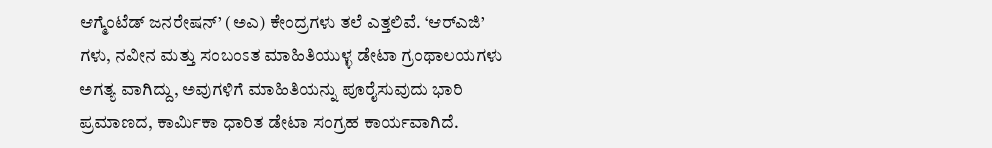ಆಗ್ಮೆಂಟೆಡ್ ಜನರೇಷನ್’ (ಅಎ) ಕೇಂದ್ರಗಳು ತಲೆ ಎತ್ತಲಿವೆ. ‘ಆರ್‌ಎಜಿ’ ಗಳು, ನವೀನ ಮತ್ತು ಸಂಬಂಽತ ಮಾಹಿತಿಯುಳ್ಳ ಡೇಟಾ ಗ್ರಂಥಾಲಯಗಳು ಅಗತ್ಯ ವಾಗಿದ್ದು, ಅವುಗಳಿಗೆ ಮಾಹಿತಿಯನ್ನು ಪೂರೈಸುವುದು ಭಾರಿ ಪ್ರಮಾಣದ, ಕಾರ್ಮಿಕಾ ಧಾರಿತ ಡೇಟಾ ಸಂಗ್ರಹ ಕಾರ್ಯವಾಗಿದೆ.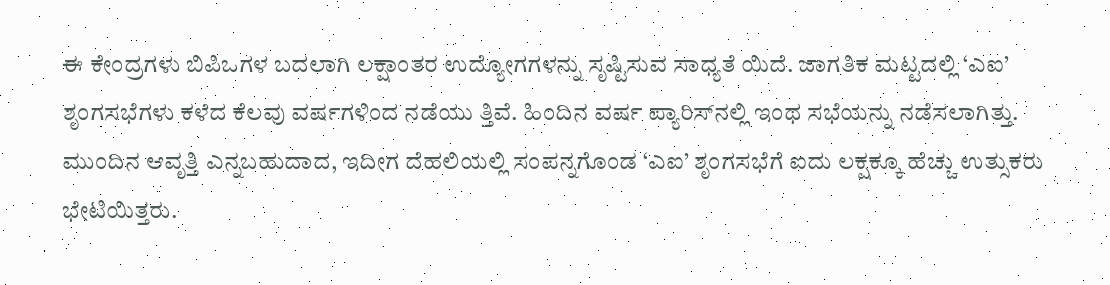ಈ ಕೇಂದ್ರಗಳು ಬಿಪಿಒಗಳ ಬದಲಾಗಿ ಲಕ್ಷಾಂತರ ಉದ್ಯೋಗಗಳನ್ನು ಸೃಷ್ಟಿಸುವ ಸಾಧ್ಯತೆ ಯಿದೆ. ಜಾಗತಿಕ ಮಟ್ಟದಲ್ಲಿ ‘ಎಐ’ ಶೃಂಗಸಭೆಗಳು ಕಳೆದ ಕೆಲವು ವರ್ಷಗಳಿಂದ ನಡೆಯು ತ್ತಿವೆ. ಹಿಂದಿನ ವರ್ಷ ಪ್ಯಾರಿಸ್‌ನಲ್ಲಿ ಇಂಥ ಸಭೆಯನ್ನು ನಡೆಸಲಾಗಿತ್ತು. ಮುಂದಿನ ಆವೃತ್ತಿ ಎನ್ನಬಹುದಾದ, ಇದೀಗ ದೆಹಲಿಯಲ್ಲಿ ಸಂಪನ್ನಗೊಂಡ ‘ಎಐ’ ಶೃಂಗಸಭೆಗೆ ಐದು ಲಕ್ಷಕ್ಕೂ ಹೆಚ್ಚು ಉತ್ಸುಕರು ಭೇಟಿಯಿತ್ತರು.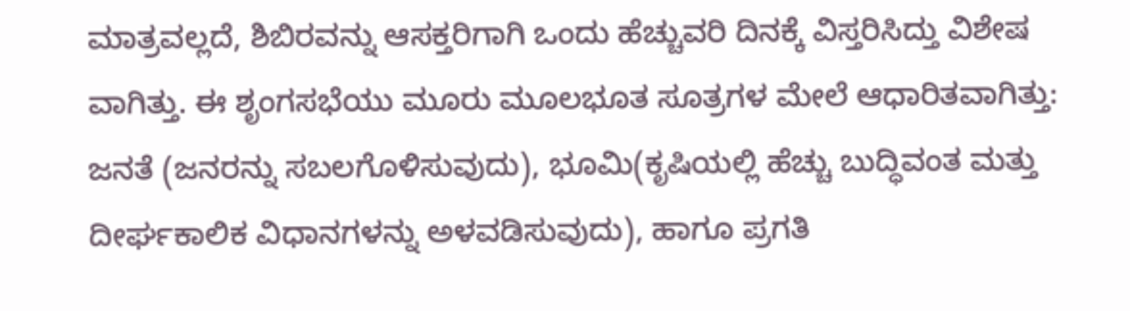ಮಾತ್ರವಲ್ಲದೆ, ಶಿಬಿರವನ್ನು ಆಸಕ್ತರಿಗಾಗಿ ಒಂದು ಹೆಚ್ಚುವರಿ ದಿನಕ್ಕೆ ವಿಸ್ತರಿಸಿದ್ತು ವಿಶೇಷ ವಾಗಿತ್ತು. ಈ ಶೃಂಗಸಭೆಯು ಮೂರು ಮೂಲಭೂತ ಸೂತ್ರಗಳ ಮೇಲೆ ಆಧಾರಿತವಾಗಿತ್ತು: ಜನತೆ (ಜನರನ್ನು ಸಬಲಗೊಳಿಸುವುದು), ಭೂಮಿ(ಕೃಷಿಯಲ್ಲಿ ಹೆಚ್ಚು ಬುದ್ಧಿವಂತ ಮತ್ತು ದೀರ್ಘಕಾಲಿಕ ವಿಧಾನಗಳನ್ನು ಅಳವಡಿಸುವುದು), ಹಾಗೂ ಪ್ರಗತಿ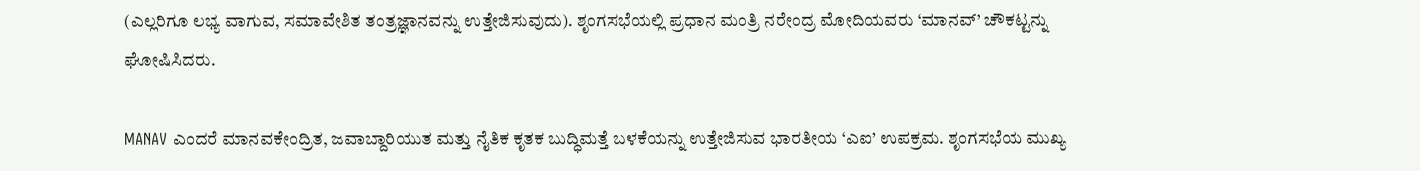(ಎಲ್ಲರಿಗೂ ಲಭ್ಯ ವಾಗುವ, ಸಮಾವೇಶಿತ ತಂತ್ರಜ್ಞಾನವನ್ನು ಉತ್ತೇಜಿಸುವುದು). ಶೃಂಗಸಭೆಯಲ್ಲಿ ಪ್ರಧಾನ ಮಂತ್ರಿ ನರೇಂದ್ರ ಮೋದಿಯವರು ‘ಮಾನವ್’ ಚೌಕಟ್ಟನ್ನು ಘೋಷಿಸಿದರು.

MANAV ಎಂದರೆ ಮಾನವಕೇಂದ್ರಿತ, ಜವಾಬ್ದಾರಿಯುತ ಮತ್ತು ನೈತಿಕ ಕೃತಕ ಬುದ್ಧಿಮತ್ತೆ ಬಳಕೆಯನ್ನು ಉತ್ತೇಜಿಸುವ ಭಾರತೀಯ ‘ಎಐ’ ಉಪಕ್ರಮ. ಶೃಂಗಸಭೆಯ ಮುಖ್ಯ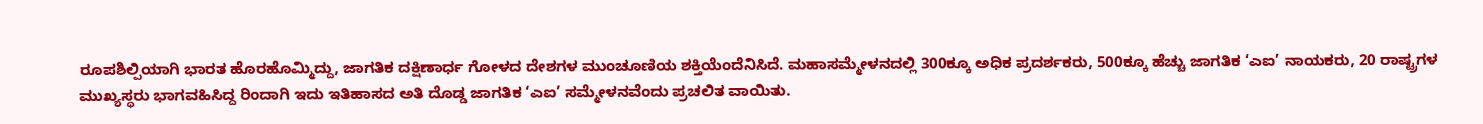ರೂಪಶಿಲ್ಪಿಯಾಗಿ ಭಾರತ ಹೊರಹೊಮ್ಮಿದ್ದು, ಜಾಗತಿಕ ದಕ್ಷಿಣಾರ್ಧ ಗೋಳದ ದೇಶಗಳ ಮುಂಚೂಣಿಯ ಶಕ್ತಿಯೆಂದೆನಿಸಿದೆ. ಮಹಾಸಮ್ಮೇಳನದಲ್ಲಿ 300ಕ್ಕೂ ಅಧಿಕ ಪ್ರದರ್ಶಕರು, 500ಕ್ಕೂ ಹೆಚ್ಚು ಜಾಗತಿಕ ‘ಎಐ’ ನಾಯಕರು, 20 ರಾಷ್ಟ್ರಗಳ ಮುಖ್ಯಸ್ಥರು ಭಾಗವಹಿಸಿದ್ದ ರಿಂದಾಗಿ ಇದು ಇತಿಹಾಸದ ಅತಿ ದೊಡ್ಡ ಜಾಗತಿಕ ‘ಎಐ’ ಸಮ್ಮೇಳನವೆಂದು ಪ್ರಚಲಿತ ವಾಯಿತು.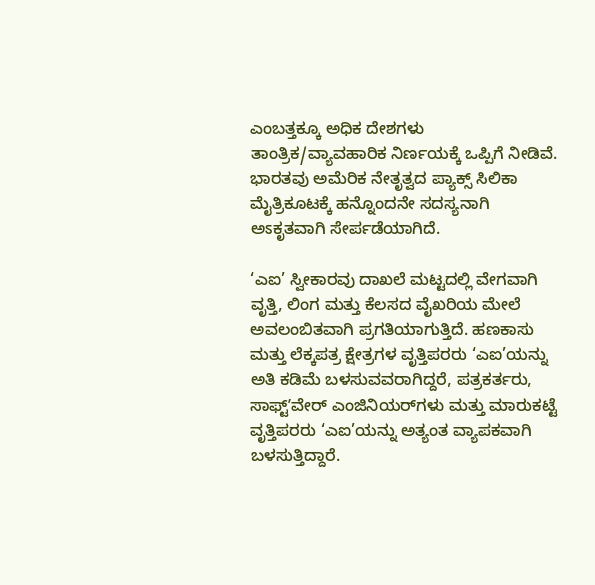ಎಂಬತ್ತಕ್ಕೂ ಅಧಿಕ ದೇಶಗಳು ತಾಂತ್ರಿಕ/ವ್ಯಾವಹಾರಿಕ ನಿರ್ಣಯಕ್ಕೆ ಒಪ್ಪಿಗೆ ನೀಡಿವೆ. ಭಾರತವು ಅಮೆರಿಕ ನೇತೃತ್ವದ ಪ್ಯಾಕ್ಸ್ ಸಿಲಿಕಾ ಮೈತ್ರಿಕೂಟಕ್ಕೆ ಹನ್ನೊಂದನೇ ಸದಸ್ಯನಾಗಿ ಅಽಕೃತವಾಗಿ ಸೇರ್ಪಡೆಯಾಗಿದೆ.

‘ಎಐ’ ಸ್ವೀಕಾರವು ದಾಖಲೆ ಮಟ್ಟದಲ್ಲಿ ವೇಗವಾಗಿ ವೃತ್ತಿ, ಲಿಂಗ ಮತ್ತು ಕೆಲಸದ ವೈಖರಿಯ ಮೇಲೆ ಅವಲಂಬಿತವಾಗಿ ಪ್ರಗತಿಯಾಗುತ್ತಿದೆ. ಹಣಕಾಸು ಮತ್ತು ಲೆಕ್ಕಪತ್ರ ಕ್ಷೇತ್ರಗಳ ವೃತ್ತಿಪರರು ‘ಎಐ’ಯನ್ನು ಅತಿ ಕಡಿಮೆ ಬಳಸುವವರಾಗಿದ್ದರೆ, ಪತ್ರಕರ್ತರು, ಸಾಫ್ಟ್‌ʼವೇರ್ ಎಂಜಿನಿಯರ್‌ಗಳು ಮತ್ತು ಮಾರುಕಟ್ಟೆ ವೃತ್ತಿಪರರು ‘ಎಐ’ಯನ್ನು ಅತ್ಯಂತ ವ್ಯಾಪಕವಾಗಿ ಬಳಸುತ್ತಿದ್ದಾರೆ.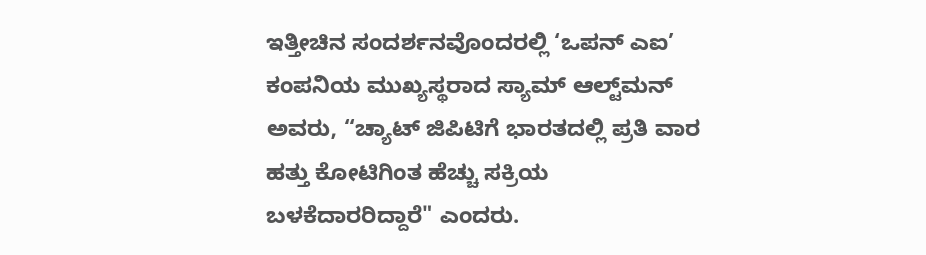ಇತ್ತೀಚಿನ ಸಂದರ್ಶನವೊಂದರಲ್ಲಿ ‘ಒಪನ್ ಎಐ’ ಕಂಪನಿಯ ಮುಖ್ಯಸ್ಥರಾದ ಸ್ಯಾಮ್ ಆಲ್ಟ್‌ಮನ್ ಅವರು, “ಚ್ಯಾಟ್ ಜಿಪಿಟಿಗೆ ಭಾರತದಲ್ಲಿ ಪ್ರತಿ ವಾರ ಹತ್ತು ಕೋಟಿಗಿಂತ ಹೆಚ್ಚು ಸಕ್ರಿಯ ಬಳಕೆದಾರರಿದ್ದಾರೆ" ಎಂದರು.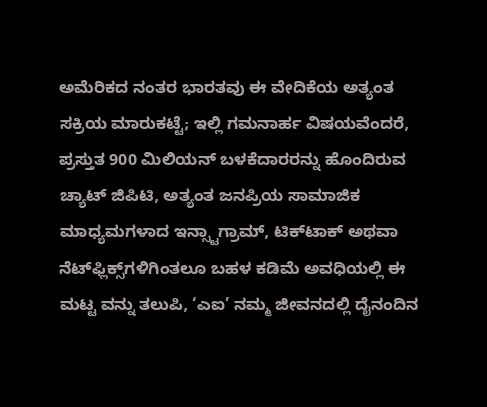ಅಮೆರಿಕದ ನಂತರ ಭಾರತವು ಈ ವೇದಿಕೆಯ ಅತ್ಯಂತ ಸಕ್ರಿಯ ಮಾರುಕಟ್ಟೆ; ಇಲ್ಲಿ ಗಮನಾರ್ಹ ವಿಷಯವೆಂದರೆ, ಪ್ರಸ್ತುತ 900 ಮಿಲಿಯನ್ ಬಳಕೆದಾರರನ್ನು ಹೊಂದಿರುವ ಚ್ಯಾಟ್ ಜಿಪಿಟಿ, ಅತ್ಯಂತ ಜನಪ್ರಿಯ ಸಾಮಾಜಿಕ ಮಾಧ್ಯಮಗಳಾದ ಇನ್ಸ್ಟಾಗ್ರಾಮ್, ಟಿಕ್‌ಟಾಕ್ ಅಥವಾ ನೆಟ್‌ಫ್ಲಿಕ್ಸ್‌ಗಳಿಗಿಂತಲೂ ಬಹಳ ಕಡಿಮೆ ಅವಧಿಯಲ್ಲಿ ಈ ಮಟ್ಟ ವನ್ನು ತಲುಪಿ, ‘ಎಐ’ ನಮ್ಮ ಜೀವನದಲ್ಲಿ ದೈನಂದಿನ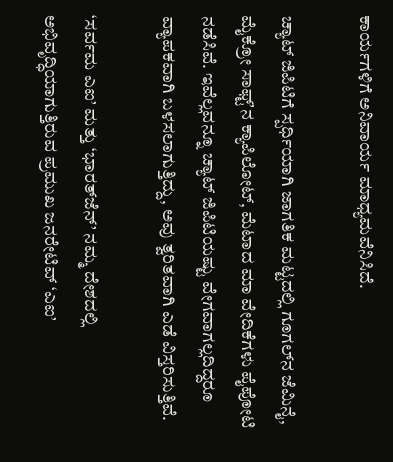ಕಾರ್ಯಗಳಿಗೆ ಅನಿವಾರ್ಯ ಮಾಧ್ಯಮವೆನಿಸಿದೆ.

ಚ್ಯಾಟ್ ಜಿಪಿಟಿಗೆ ಸ್ಪರ್ಧಿಯಾಗಿ ಜಾಗತಿಕ ಮಟ್ಟದಲ್ಲಿ ಗೂಗಲ್‌ನ ಜೆಮಿನೈ, ಮೈಕ್ರೋ ಸಾಫ್ಟ್‌ʼನ ಕ್ಯಾಪಿಲೋಟ್, ಮೆಟಾದ ಮಾ ವೇದಿಕೆಗಳು ಪೈಪೋಟಿ ನಡೆಸಿವೆ. ಇವೆಲ್ಲವನ್ನೂ ಚ್ಯಾಟ್ ಜಿಪಿಟಿಯಷ್ಟು ವೇಗವಾಗಲ್ಲದಿದ್ದರೂ ವ್ಯಾಪಕವಾಗಿ ಬಳಸಲಾಗುತ್ತಿದ್ದು, ಅವು ತ್ವರಿತವಾಗಿ ಎಡೆ ವಿಸ್ತರಿಸುತ್ತಿವೆ.

‘ಸರ್ವಮ ಎಐ’ ಮತ್ತು ‘ಭಾರತ್‌ಜೆನ್’ ನಮ್ಮ ದೇಶದಲ್ಲಿ ಅಭಿವೃದ್ಧಿಯಾಗುತ್ತಿರುವ ಪ್ರಮುಖ ಜನರೇಟಿವ್ ‘ಎಐ’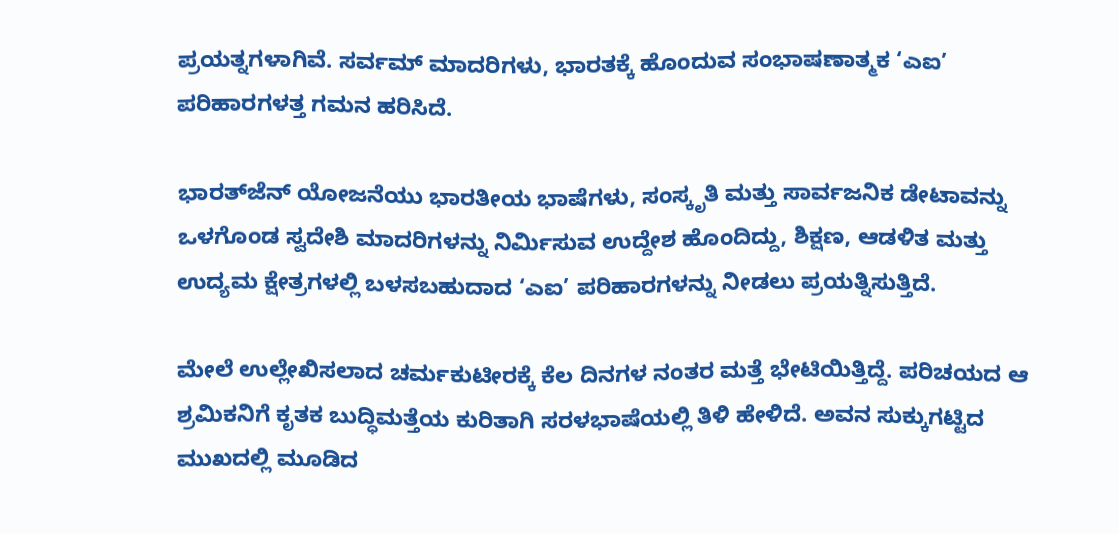ಪ್ರಯತ್ನಗಳಾಗಿವೆ. ಸರ್ವಮ್ ಮಾದರಿಗಳು, ಭಾರತಕ್ಕೆ ಹೊಂದುವ ಸಂಭಾಷಣಾತ್ಮಕ ‘ಎಐ’ ಪರಿಹಾರಗಳತ್ತ ಗಮನ ಹರಿಸಿದೆ.

ಭಾರತ್‌ಜೆನ್ ಯೋಜನೆಯು ಭಾರತೀಯ ಭಾಷೆಗಳು, ಸಂಸ್ಕೃತಿ ಮತ್ತು ಸಾರ್ವಜನಿಕ ಡೇಟಾವನ್ನು ಒಳಗೊಂಡ ಸ್ವದೇಶಿ ಮಾದರಿಗಳನ್ನು ನಿರ್ಮಿಸುವ ಉದ್ದೇಶ ಹೊಂದಿದ್ದು, ಶಿಕ್ಷಣ, ಆಡಳಿತ ಮತ್ತು ಉದ್ಯಮ ಕ್ಷೇತ್ರಗಳಲ್ಲಿ ಬಳಸಬಹುದಾದ ‘ಎಐ’ ಪರಿಹಾರಗಳನ್ನು ನೀಡಲು ಪ್ರಯತ್ನಿಸುತ್ತಿದೆ.

ಮೇಲೆ ಉಲ್ಲೇಖಿಸಲಾದ ಚರ್ಮಕುಟೀರಕ್ಕೆ ಕೆಲ ದಿನಗಳ ನಂತರ ಮತ್ತೆ ಭೇಟಿಯಿತ್ತಿದ್ದೆ. ಪರಿಚಯದ ಆ ಶ್ರಮಿಕನಿಗೆ ಕೃತಕ ಬುದ್ಧಿಮತ್ತೆಯ ಕುರಿತಾಗಿ ಸರಳಭಾಷೆಯಲ್ಲಿ ತಿಳಿ ಹೇಳಿದೆ. ಅವನ ಸುಕ್ಕುಗಟ್ಟಿದ ಮುಖದಲ್ಲಿ ಮೂಡಿದ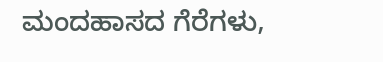ಮಂದಹಾಸದ ಗೆರೆಗಳು,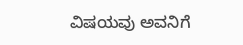ವಿಷಯವು ಅವನಿಗೆ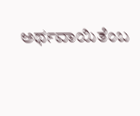ಅರ್ಥವಾಯಿತೆಂಬ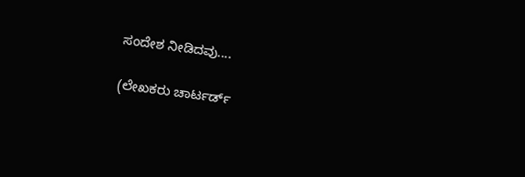ಸಂದೇಶ ನೀಡಿದವು....

(ಲೇಖಕರು ಚಾರ್ಟರ್ಡ್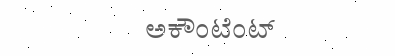ಅಕೌಂಟೆಂಟ್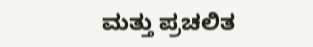ಮತ್ತು ಪ್ರಚಲಿತ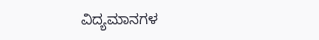ವಿದ್ಯಮಾನಗಳ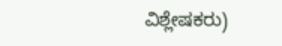ವಿಶ್ಲೇಷಕರು)